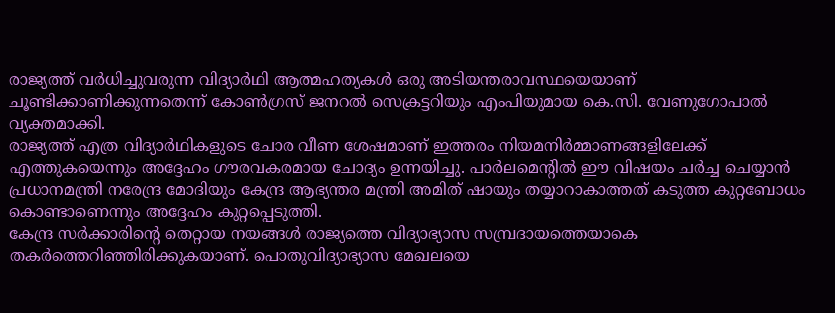രാജ്യത്ത് വർധിച്ചുവരുന്ന വിദ്യാർഥി ആത്മഹത്യകൾ ഒരു അടിയന്തരാവസ്ഥയെയാണ് ചൂണ്ടിക്കാണിക്കുന്നതെന്ന് കോൺഗ്രസ് ജനറൽ സെക്രട്ടറിയും എംപിയുമായ കെ.സി. വേണുഗോപാൽ വ്യക്തമാക്കി.
രാജ്യത്ത് എത്ര വിദ്യാർഥികളുടെ ചോര വീണ ശേഷമാണ് ഇത്തരം നിയമനിർമ്മാണങ്ങളിലേക്ക് എത്തുകയെന്നും അദ്ദേഹം ഗൗരവകരമായ ചോദ്യം ഉന്നയിച്ചു. പാർലമെന്റിൽ ഈ വിഷയം ചർച്ച ചെയ്യാൻ പ്രധാനമന്ത്രി നരേന്ദ്ര മോദിയും കേന്ദ്ര ആഭ്യന്തര മന്ത്രി അമിത് ഷായും തയ്യാറാകാത്തത് കടുത്ത കുറ്റബോധം കൊണ്ടാണെന്നും അദ്ദേഹം കുറ്റപ്പെടുത്തി.
കേന്ദ്ര സർക്കാരിന്റെ തെറ്റായ നയങ്ങൾ രാജ്യത്തെ വിദ്യാഭ്യാസ സമ്പ്രദായത്തെയാകെ തകർത്തെറിഞ്ഞിരിക്കുകയാണ്. പൊതുവിദ്യാഭ്യാസ മേഖലയെ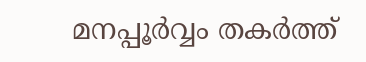മനപ്പൂർവ്വം തകർത്ത്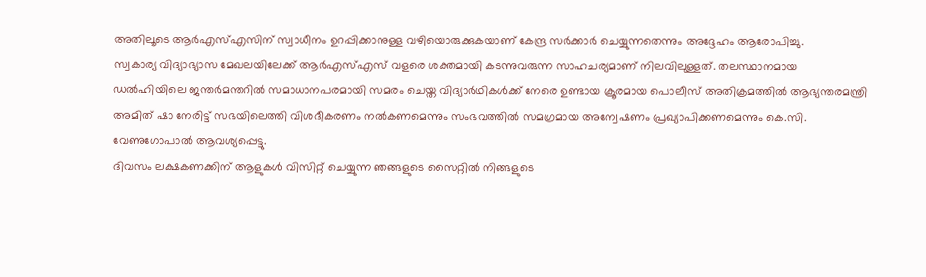അതിലൂടെ ആർഎസ്എസിന് സ്വാധീനം ഉറപ്പിക്കാനുള്ള വഴിയൊരുക്കുകയാണ് കേന്ദ്ര സർക്കാർ ചെയ്യുന്നതെന്നും അദ്ദേഹം ആരോപിച്ചു.
സ്വകാര്യ വിദ്യാഭ്യാസ മേഖലയിലേക്ക് ആർഎസ്എസ് വളരെ ശക്തമായി കടന്നുവരുന്ന സാഹചര്യമാണ് നിലവിലുള്ളത്. തലസ്ഥാനമായ ഡൽഹിയിലെ ജന്തർമന്തറിൽ സമാധാനപരമായി സമരം ചെയ്ത വിദ്യാർഥികൾക്ക് നേരെ ഉണ്ടായ ക്രൂരമായ പൊലീസ് അതിക്രമത്തിൽ ആഭ്യന്തരമന്ത്രി അമിത് ഷാ നേരിട്ട് സഭയിലെത്തി വിശദീകരണം നൽകണമെന്നും സംഭവത്തിൽ സമഗ്രമായ അന്വേഷണം പ്രഖ്യാപിക്കണമെന്നും കെ.സി.
വേണുഗോപാൽ ആവശ്യപ്പെട്ടു.
ദിവസം ലക്ഷകണക്കിന് ആളുകൾ വിസിറ്റ് ചെയ്യുന്ന ഞങ്ങളുടെ സൈറ്റിൽ നിങ്ങളുടെ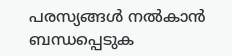പരസ്യങ്ങൾ നൽകാൻ ബന്ധപ്പെടുക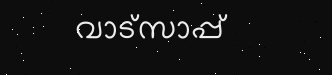വാട്സാപ്പ്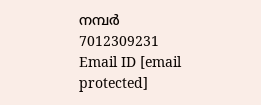നമ്പർ 7012309231 Email ID [email protected]